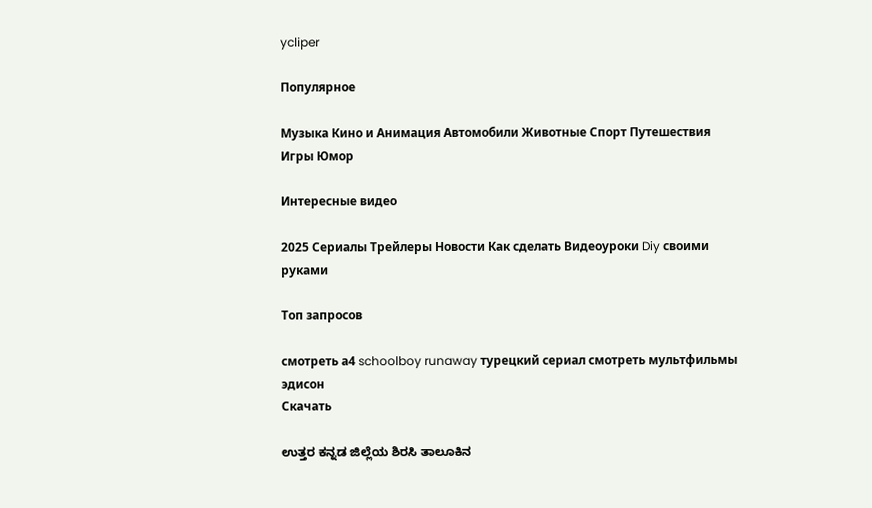ycliper

Популярное

Музыка Кино и Анимация Автомобили Животные Спорт Путешествия Игры Юмор

Интересные видео

2025 Сериалы Трейлеры Новости Как сделать Видеоуроки Diy своими руками

Топ запросов

смотреть а4 schoolboy runaway турецкий сериал смотреть мультфильмы эдисон
Скачать

ಉತ್ತರ ಕನ್ನಡ ಜಿಲ್ಲೆಯ ಶಿರಸಿ ತಾಲೂಕಿನ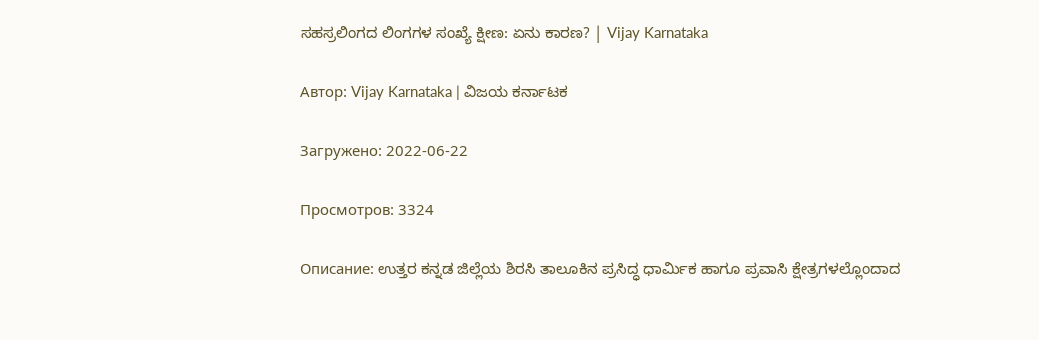ಸಹಸ್ರಲಿಂಗದ ಲಿಂಗಗಳ ಸಂಖ್ಯೆ ಕ್ಷೀಣ: ಏನು ಕಾರಣ? | Vijay Karnataka

Автор: Vijay Karnataka | ವಿಜಯ ಕರ್ನಾಟಕ

Загружено: 2022-06-22

Просмотров: 3324

Описание: ಉತ್ತರ ಕನ್ನಡ ಜಿಲ್ಲೆಯ ಶಿರಸಿ ತಾಲೂಕಿನ ಪ್ರಸಿದ್ಧ ಧಾರ್ಮಿಕ ಹಾಗೂ ಪ್ರವಾಸಿ ಕ್ಷೇತ್ರಗಳಲ್ಲೊಂದಾದ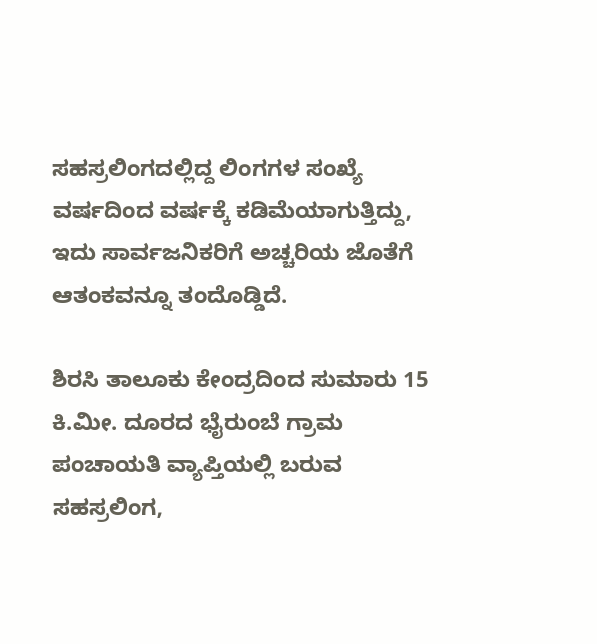ಸಹಸ್ರಲಿಂಗದಲ್ಲಿದ್ದ ಲಿಂಗಗಳ ಸಂಖ್ಯೆ ವರ್ಷದಿಂದ ವರ್ಷಕ್ಕೆ ಕಡಿಮೆಯಾಗುತ್ತಿದ್ದು, ಇದು ಸಾರ್ವಜನಿಕರಿಗೆ ಅಚ್ಚರಿಯ ಜೊತೆಗೆ ಆತಂಕವನ್ನೂ ತಂದೊಡ್ಡಿದೆ.

ಶಿರಸಿ ತಾಲೂಕು ಕೇಂದ್ರದಿಂದ ಸುಮಾರು 15 ಕಿ.ಮೀ. ದೂರದ ಭೈರುಂಬೆ ಗ್ರಾಮ ಪಂಚಾಯತಿ ವ್ಯಾಪ್ತಿಯಲ್ಲಿ ಬರುವ ಸಹಸ್ರಲಿಂಗ,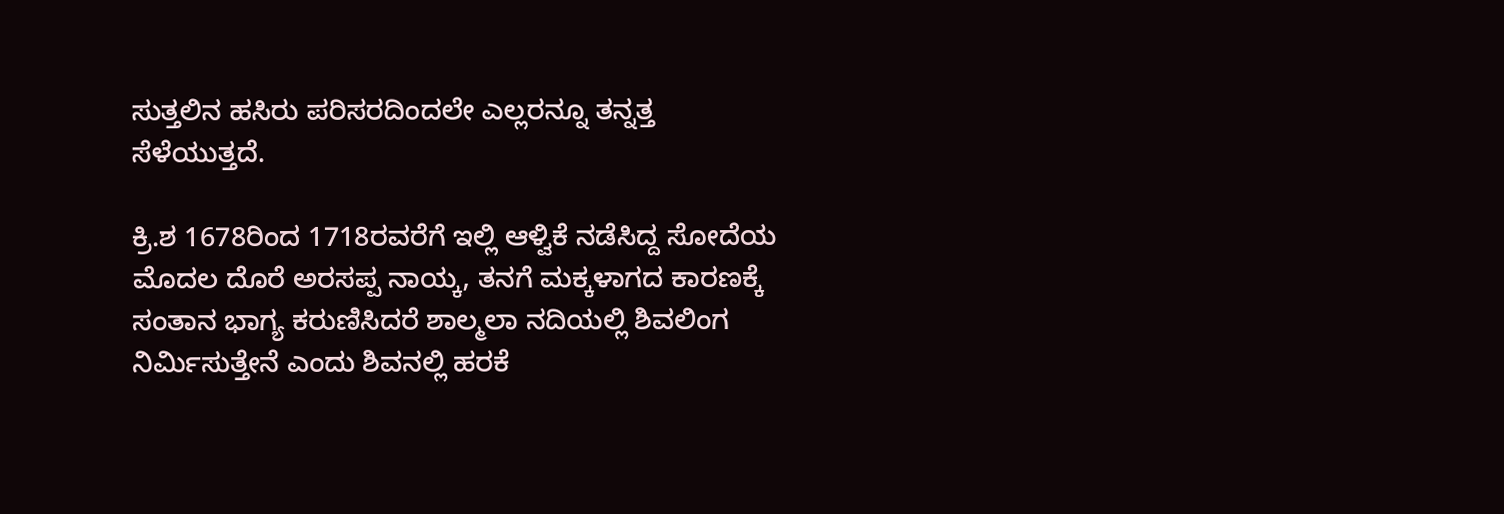ಸುತ್ತಲಿನ ಹಸಿರು ಪರಿಸರದಿಂದಲೇ ಎಲ್ಲರನ್ನೂ ತನ್ನತ್ತ ಸೆಳೆಯುತ್ತದೆ.

ಕ್ರಿ.ಶ 1678ರಿಂದ 1718ರವರೆಗೆ ಇಲ್ಲಿ ಆಳ್ವಿಕೆ ನಡೆಸಿದ್ದ ಸೋದೆಯ ಮೊದಲ ದೊರೆ ಅರಸಪ್ಪ ನಾಯ್ಕ, ತನಗೆ ಮಕ್ಕಳಾಗದ ಕಾರಣಕ್ಕೆ ಸಂತಾನ ಭಾಗ್ಯ ಕರುಣಿಸಿದರೆ ಶಾಲ್ಮಲಾ ನದಿಯಲ್ಲಿ ಶಿವಲಿಂಗ ನಿರ್ಮಿಸುತ್ತೇನೆ ಎಂದು ಶಿವನಲ್ಲಿ ಹರಕೆ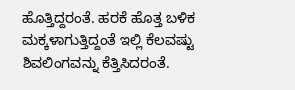ಹೊತ್ತಿದ್ದರಂತೆ. ಹರಕೆ ಹೊತ್ತ ಬಳಿಕ ಮಕ್ಕಳಾಗುತ್ತಿದ್ದಂತೆ ಇಲ್ಲಿ ಕೆಲವಷ್ಟು ಶಿವಲಿಂಗವನ್ನು ಕೆತ್ತಿಸಿದರಂತೆ.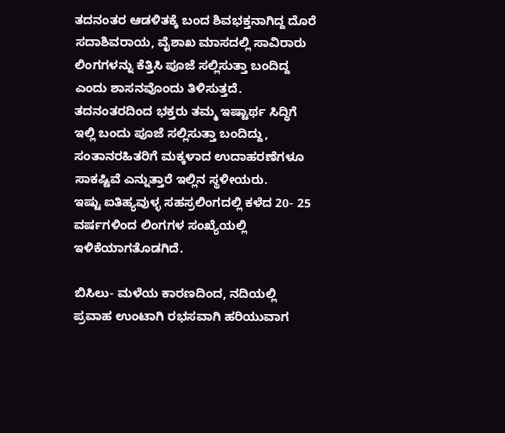ತದನಂತರ ಆಡಳಿತಕ್ಕೆ ಬಂದ ಶಿವಭಕ್ತನಾಗಿದ್ದ ದೊರೆ ಸದಾಶಿವರಾಯ, ವೈಶಾಖ ಮಾಸದಲ್ಲಿ ಸಾವಿರಾರು ಲಿಂಗಗಳನ್ನು ಕೆತ್ತಿಸಿ ಪೂಜೆ ಸಲ್ಲಿಸುತ್ತಾ ಬಂದಿದ್ದ ಎಂದು ಶಾಸನವೊಂದು ತಿಳಿಸುತ್ತದೆ.
ತದನಂತರದಿಂದ ಭಕ್ತರು ತಮ್ಮ ಇಷ್ಟಾರ್ಥ ಸಿದ್ಧಿಗೆ ಇಲ್ಲಿ ಬಂದು ಪೂಜೆ ಸಲ್ಲಿಸುತ್ತಾ ಬಂದಿದ್ದು, ಸಂತಾನರಹಿತರಿಗೆ ಮಕ್ಕಳಾದ ಉದಾಹರಣೆಗಳೂ ಸಾಕಷ್ಟಿವೆ ಎನ್ನುತ್ತಾರೆ ಇಲ್ಲಿನ ಸ್ಥಳೀಯರು.
ಇಷ್ಟು ಐತಿಹ್ಯವುಳ್ಳ ಸಹಸ್ರಲಿಂಗದಲ್ಲಿ ಕಳೆದ 20- 25 ವರ್ಷಗಳಿಂದ ಲಿಂಗಗಳ ಸಂಖ್ಯೆಯಲ್ಲಿ ಇಳಿಕೆಯಾಗತೊಡಗಿದೆ.

ಬಿಸಿಲು- ಮಳೆಯ ಕಾರಣದಿಂದ, ನದಿಯಲ್ಲಿ ಪ್ರವಾಹ ಉಂಟಾಗಿ ರಭಸವಾಗಿ ಹರಿಯುವಾಗ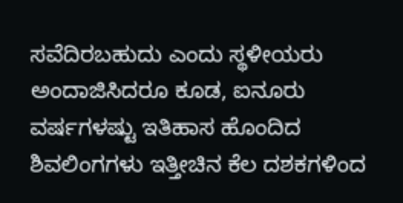ಸವೆದಿರಬಹುದು ಎಂದು ಸ್ಥಳೀಯರು ಅಂದಾಜಿಸಿದರೂ ಕೂಡ, ಐನೂರು ವರ್ಷಗಳಷ್ಟು ಇತಿಹಾಸ ಹೊಂದಿದ ಶಿವಲಿಂಗಗಳು ಇತ್ತೀಚಿನ ಕೆಲ ದಶಕಗಳಿಂದ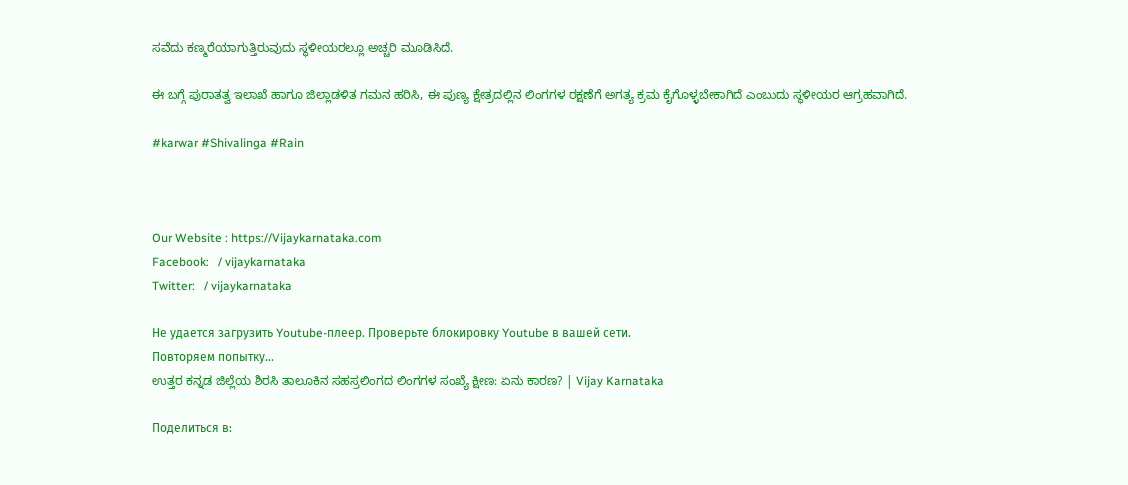ಸವೆದು ಕಣ್ಮರೆಯಾಗುತ್ತಿರುವುದು ಸ್ಥಳೀಯರಲ್ಲೂ ಅಚ್ಚರಿ ಮೂಡಿಸಿದೆ.

ಈ ಬಗ್ಗೆ ಪುರಾತತ್ವ ಇಲಾಖೆ ಹಾಗೂ ಜಿಲ್ಲಾಡಳಿತ ಗಮನ ಹರಿಸಿ, ಈ ಪುಣ್ಯ ಕ್ಷೇತ್ರದಲ್ಲಿನ ಲಿಂಗಗಳ ರಕ್ಷಣೆಗೆ ಅಗತ್ಯ ಕ್ರಮ ಕೈಗೊಳ್ಳಬೇಕಾಗಿದೆ ಎಂಬುದು ಸ್ಥಳೀಯರ ಆಗ್ರಹವಾಗಿದೆ.

#karwar #Shivalinga #Rain



Our Website : https://Vijaykarnataka.com
Facebook:   / vijaykarnataka
Twitter:   / vijaykarnataka

Не удается загрузить Youtube-плеер. Проверьте блокировку Youtube в вашей сети.
Повторяем попытку...
ಉತ್ತರ ಕನ್ನಡ ಜಿಲ್ಲೆಯ ಶಿರಸಿ ತಾಲೂಕಿನ ಸಹಸ್ರಲಿಂಗದ ಲಿಂಗಗಳ ಸಂಖ್ಯೆ ಕ್ಷೀಣ: ಏನು ಕಾರಣ? | Vijay Karnataka

Поделиться в: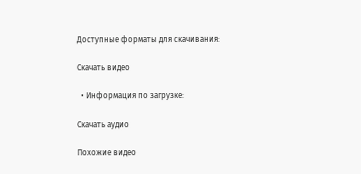Доступные форматы для скачивания:

Скачать видео

  • Информация по загрузке:

Скачать аудио

Похожие видео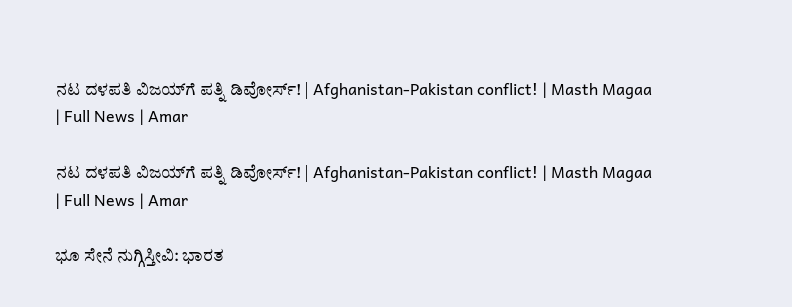ನಟ ದಳಪತಿ ವಿಜಯ್‌ಗೆ ಪತ್ನಿ ಡಿವೋರ್ಸ್‌! | Afghanistan-Pakistan conflict! | Masth Magaa | Full News | Amar

ನಟ ದಳಪತಿ ವಿಜಯ್‌ಗೆ ಪತ್ನಿ ಡಿವೋರ್ಸ್‌! | Afghanistan-Pakistan conflict! | Masth Magaa | Full News | Amar

ಭೂ ಸೇನೆ ನುಗ್ಗಿಸ್ತೀವಿ: ಭಾರತ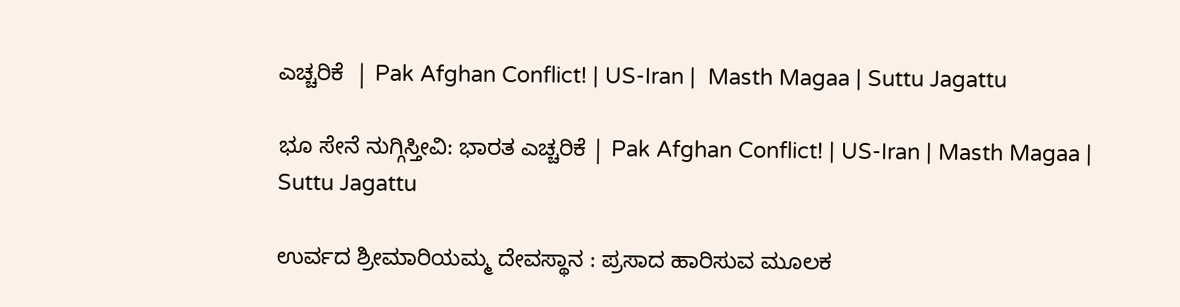ಎಚ್ಚರಿಕೆ  | Pak Afghan Conflict! | US-Iran |  Masth Magaa | Suttu Jagattu

ಭೂ ಸೇನೆ ನುಗ್ಗಿಸ್ತೀವಿ: ಭಾರತ ಎಚ್ಚರಿಕೆ | Pak Afghan Conflict! | US-Iran | Masth Magaa | Suttu Jagattu

ಉರ್ವದ ಶ್ರೀಮಾರಿಯಮ್ಮ ದೇವಸ್ಥಾನ : ಪ್ರಸಾದ ಹಾರಿಸುವ ಮೂಲಕ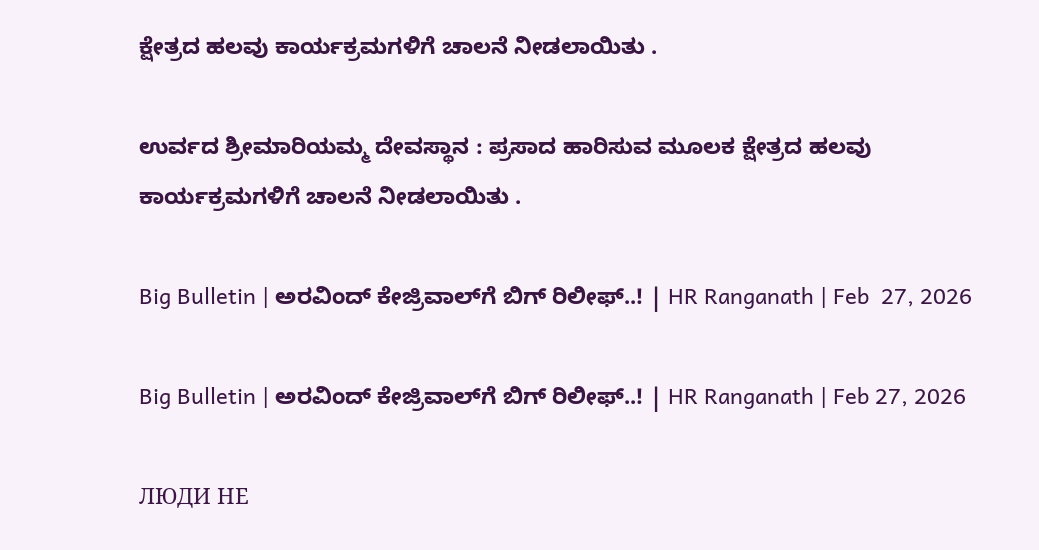ಕ್ಷೇತ್ರದ ಹಲವು ಕಾರ್ಯಕ್ರಮಗಳಿಗೆ ಚಾಲನೆ ನೀಡಲಾಯಿತು .

ಉರ್ವದ ಶ್ರೀಮಾರಿಯಮ್ಮ ದೇವಸ್ಥಾನ : ಪ್ರಸಾದ ಹಾರಿಸುವ ಮೂಲಕ ಕ್ಷೇತ್ರದ ಹಲವು ಕಾರ್ಯಕ್ರಮಗಳಿಗೆ ಚಾಲನೆ ನೀಡಲಾಯಿತು .

Big Bulletin | ಅರವಿಂದ್ ಕೇಜ್ರಿವಾಲ್‌ಗೆ ಬಿಗ್ ರಿಲೀಫ್..! | HR Ranganath | Feb  27, 2026

Big Bulletin | ಅರವಿಂದ್ ಕೇಜ್ರಿವಾಲ್‌ಗೆ ಬಿಗ್ ರಿಲೀಫ್..! | HR Ranganath | Feb 27, 2026

ЛЮДИ НЕ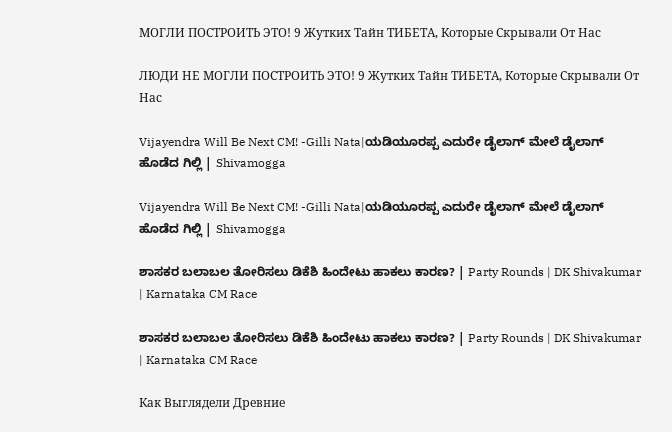МОГЛИ ПОСТРОИТЬ ЭТО! 9 Жутких Тайн ТИБЕТА, Которые Скрывали От Нас

ЛЮДИ НЕ МОГЛИ ПОСТРОИТЬ ЭТО! 9 Жутких Тайн ТИБЕТА, Которые Скрывали От Нас

Vijayendra Will Be Next CM! -Gilli Nata|ಯಡಿಯೂರಪ್ಪ ಎದುರೇ ಡೈಲಾಗ್ ಮೇಲೆ ಡೈಲಾಗ್ ಹೊಡೆದ ಗಿಲ್ಲಿ | Shivamogga

Vijayendra Will Be Next CM! -Gilli Nata|ಯಡಿಯೂರಪ್ಪ ಎದುರೇ ಡೈಲಾಗ್ ಮೇಲೆ ಡೈಲಾಗ್ ಹೊಡೆದ ಗಿಲ್ಲಿ | Shivamogga

ಶಾಸಕರ ಬಲಾಬಲ ತೋರಿಸಲು ಡಿಕೆಶಿ ಹಿಂದೇಟು ಹಾಕಲು ಕಾರಣ? | Party Rounds | DK Shivakumar | Karnataka CM Race

ಶಾಸಕರ ಬಲಾಬಲ ತೋರಿಸಲು ಡಿಕೆಶಿ ಹಿಂದೇಟು ಹಾಕಲು ಕಾರಣ? | Party Rounds | DK Shivakumar | Karnataka CM Race

Как Выглядели Древние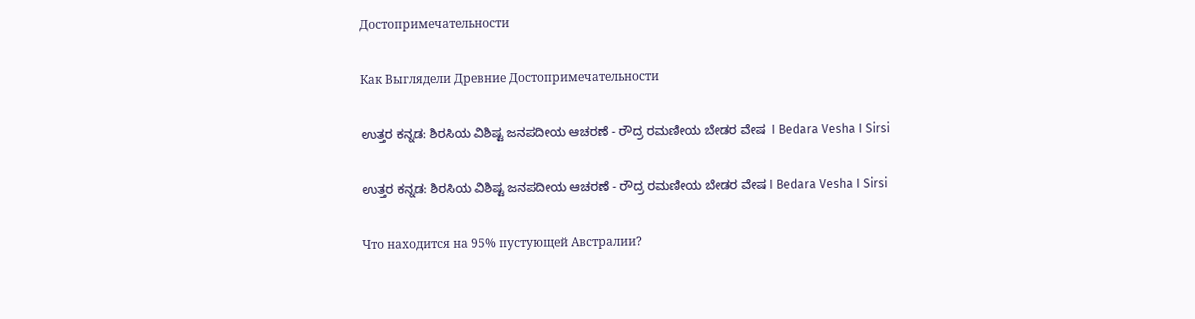Достопримечательности

Как Выглядели Древние Достопримечательности

ಉತ್ತರ ಕನ್ನಡ: ಶಿರಸಿಯ ವಿಶಿಷ್ಟ ಜನಪದೀಯ ಆಚರಣೆ - ರೌದ್ರ ರಮಣೀಯ ಬೇಡರ ವೇಷ  I Bedara Vesha I Sirsi

ಉತ್ತರ ಕನ್ನಡ: ಶಿರಸಿಯ ವಿಶಿಷ್ಟ ಜನಪದೀಯ ಆಚರಣೆ - ರೌದ್ರ ರಮಣೀಯ ಬೇಡರ ವೇಷ I Bedara Vesha I Sirsi

Что находится на 95% пустующей Австралии?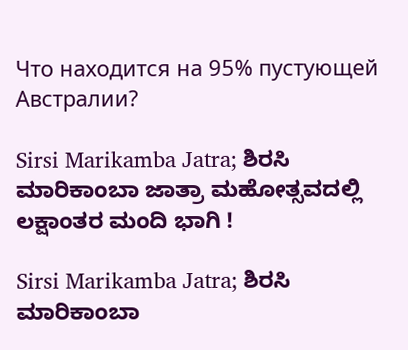Что находится на 95% пустующей Австралии?

Sirsi Marikamba Jatra; ಶಿರಸಿ ಮಾರಿಕಾಂಬಾ ಜಾತ್ರಾ ಮಹೋತ್ಸವದಲ್ಲಿ ಲಕ್ಷಾಂತರ ಮಂದಿ ಭಾಗಿ !

Sirsi Marikamba Jatra; ಶಿರಸಿ ಮಾರಿಕಾಂಬಾ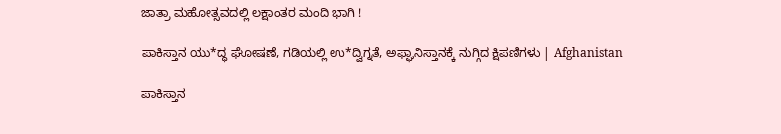ಜಾತ್ರಾ ಮಹೋತ್ಸವದಲ್ಲಿ ಲಕ್ಷಾಂತರ ಮಂದಿ ಭಾಗಿ !

ಪಾಕಿಸ್ತಾನ ಯು*ದ್ಧ ಘೋಷಣೆ, ಗಡಿಯಲ್ಲಿ ಉ*ದ್ವಿಗ್ನತೆ, ಅಫ್ಘಾನಿಸ್ತಾನಕ್ಕೆ ನುಗ್ಗಿದ ಕ್ಷಿಪಣಿಗಳು | Afghanistan

ಪಾಕಿಸ್ತಾನ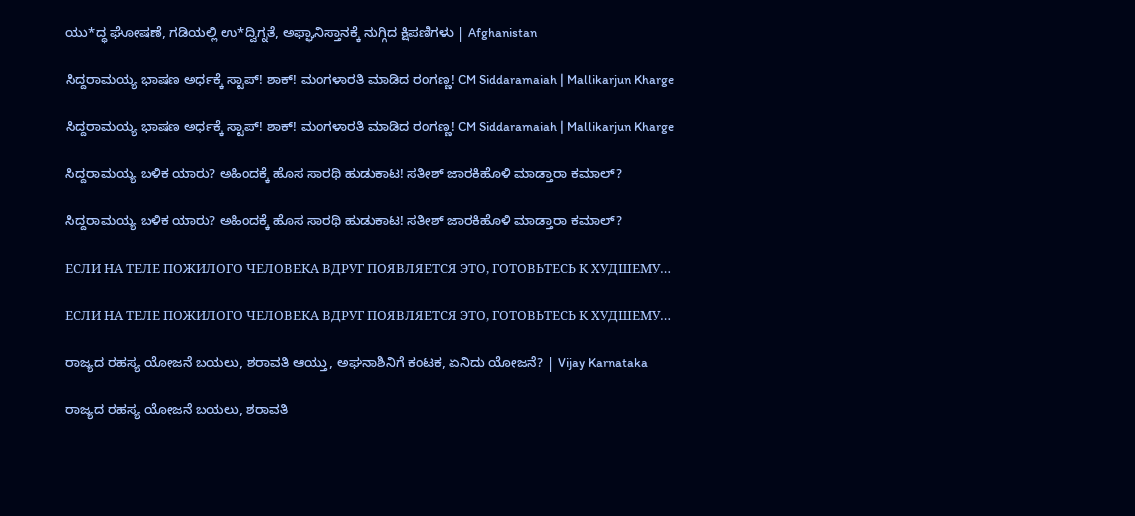ಯು*ದ್ಧ ಘೋಷಣೆ, ಗಡಿಯಲ್ಲಿ ಉ*ದ್ವಿಗ್ನತೆ, ಅಫ್ಘಾನಿಸ್ತಾನಕ್ಕೆ ನುಗ್ಗಿದ ಕ್ಷಿಪಣಿಗಳು | Afghanistan

ಸಿದ್ದರಾಮಯ್ಯ ಭಾಷಣ ಅರ್ಧಕ್ಕೆ ಸ್ಟಾಪ್! ಶಾಕ್! ಮಂಗಳಾರತಿ ಮಾಡಿದ ರಂಗಣ್ಣ! CM Siddaramaiah | Mallikarjun Kharge

ಸಿದ್ದರಾಮಯ್ಯ ಭಾಷಣ ಅರ್ಧಕ್ಕೆ ಸ್ಟಾಪ್! ಶಾಕ್! ಮಂಗಳಾರತಿ ಮಾಡಿದ ರಂಗಣ್ಣ! CM Siddaramaiah | Mallikarjun Kharge

ಸಿದ್ದರಾಮಯ್ಯ ಬಳಿಕ ಯಾರು? ಅಹಿಂದಕ್ಕೆ ಹೊಸ ಸಾರಥಿ ಹುಡುಕಾಟ! ಸತೀಶ್‌ ಜಾರಕಿಹೊಳಿ ಮಾಡ್ತಾರಾ ಕಮಾಲ್‌?

ಸಿದ್ದರಾಮಯ್ಯ ಬಳಿಕ ಯಾರು? ಅಹಿಂದಕ್ಕೆ ಹೊಸ ಸಾರಥಿ ಹುಡುಕಾಟ! ಸತೀಶ್‌ ಜಾರಕಿಹೊಳಿ ಮಾಡ್ತಾರಾ ಕಮಾಲ್‌?

ЕСЛИ НА ТЕЛЕ ПОЖИЛОГО ЧЕЛОВЕКА ВДРУГ ПОЯВЛЯЕТСЯ ЭТО, ГОТОВЬТЕСЬ К ХУДШЕМУ…

ЕСЛИ НА ТЕЛЕ ПОЖИЛОГО ЧЕЛОВЕКА ВДРУГ ПОЯВЛЯЕТСЯ ЭТО, ГОТОВЬТЕСЬ К ХУДШЕМУ…

ರಾಜ್ಯದ ರಹಸ್ಯ ಯೋಜನೆ ಬಯಲು, ಶರಾವತಿ ಆಯ್ತು, ಅಘನಾಶಿನಿಗೆ ಕಂಟಕ, ಏನಿದು ಯೋಜನೆ? | Vijay Karnataka

ರಾಜ್ಯದ ರಹಸ್ಯ ಯೋಜನೆ ಬಯಲು, ಶರಾವತಿ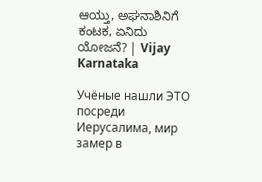ಆಯ್ತು, ಅಘನಾಶಿನಿಗೆ ಕಂಟಕ, ಏನಿದು ಯೋಜನೆ? | Vijay Karnataka

Учёные нашли ЭТО посреди Иерусалима, мир замер в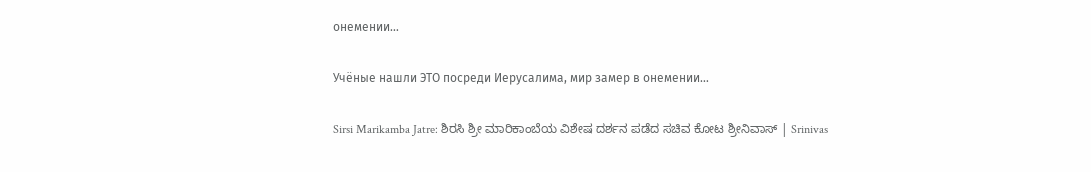онемении…

Учёные нашли ЭТО посреди Иерусалима, мир замер в онемении…

Sirsi Marikamba Jatre: ಶಿರಸಿ ಶ್ರೀ ಮಾರಿಕಾಂಬೆಯ ವಿಶೇಷ ದರ್ಶನ ಪಡೆದ ಸಚಿವ ಕೋಟ ಶ್ರೀನಿವಾಸ್ | Srinivas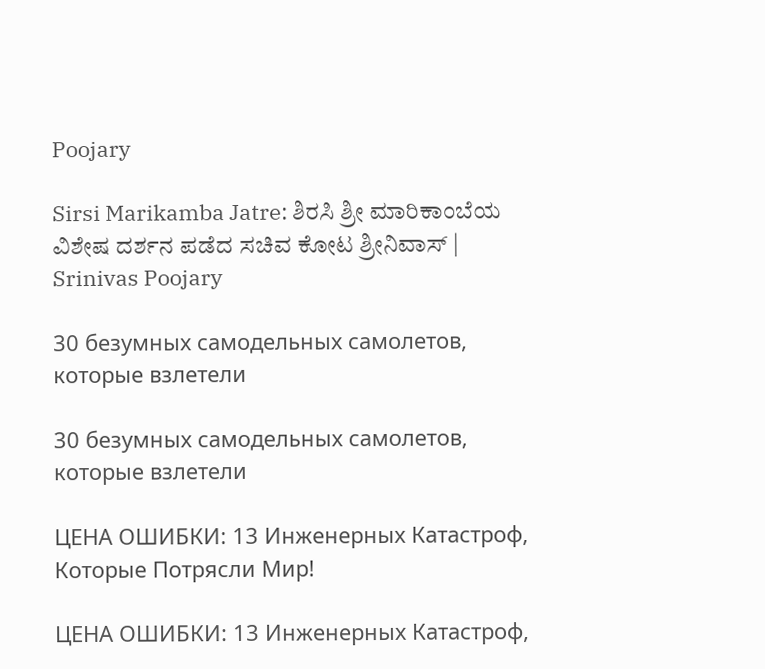Poojary

Sirsi Marikamba Jatre: ಶಿರಸಿ ಶ್ರೀ ಮಾರಿಕಾಂಬೆಯ ವಿಶೇಷ ದರ್ಶನ ಪಡೆದ ಸಚಿವ ಕೋಟ ಶ್ರೀನಿವಾಸ್ | Srinivas Poojary

30 безумных самодельных самолетов, которые взлетели

30 безумных самодельных самолетов, которые взлетели

ЦЕНА ОШИБКИ: 13 Инженерных Катастроф, Которые Потрясли Мир!

ЦЕНА ОШИБКИ: 13 Инженерных Катастроф,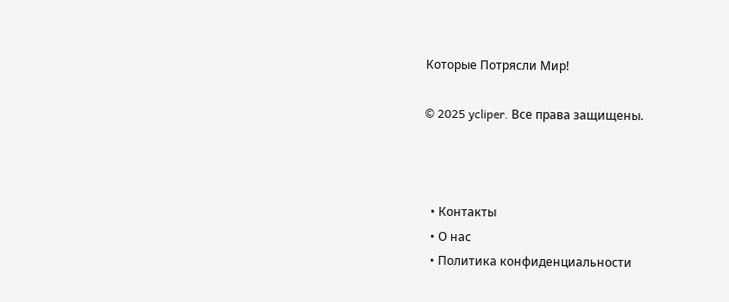Которые Потрясли Мир!

© 2025 ycliper. Все права защищены.



  • Контакты
  • О нас
  • Политика конфиденциальности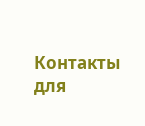Контакты для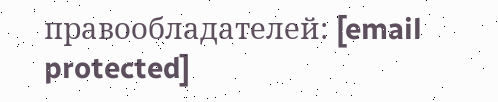правообладателей: [email protected]